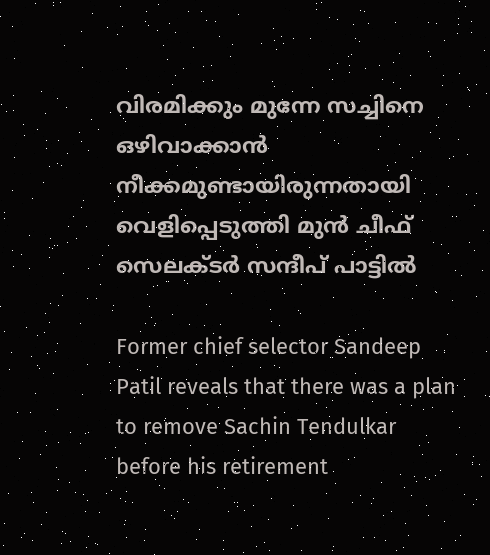വിരമിക്കും മുന്നേ സച്ചിനെ ഒഴിവാക്കാൻ നീക്കമുണ്ടായിരുന്നതായി വെളിപ്പെടുത്തി മുൻ ചീഫ് സെലക്ടർ സന്ദീപ് പാട്ടിൽ

Former chief selector Sandeep Patil reveals that there was a plan to remove Sachin Tendulkar before his retirement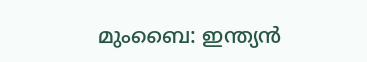മുംബൈ: ഇന്ത്യൻ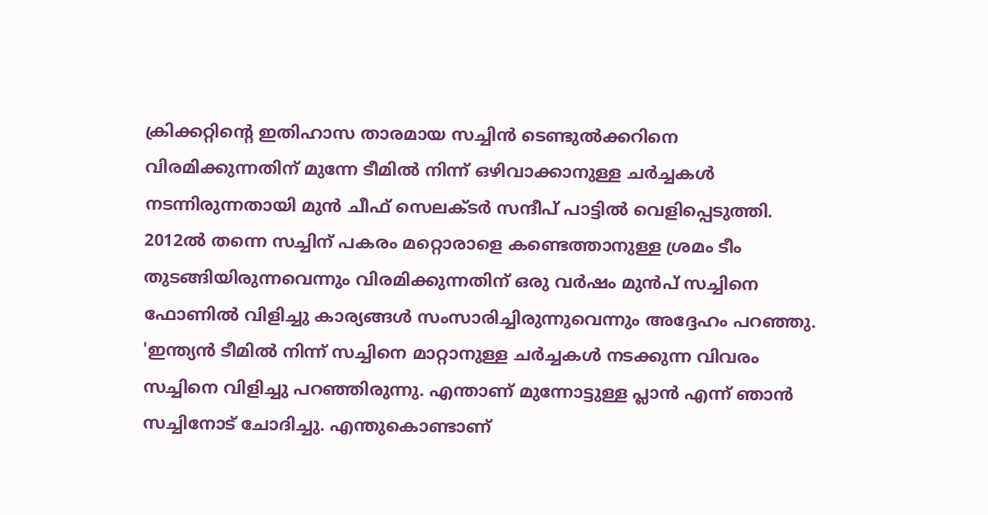ക്രിക്കറ്റിന്റെ ഇതിഹാസ താരമായ സച്ചിന്‍ ടെണ്ടുല്‍ക്കറിനെ  വിരമിക്കുന്നതിന് മുന്നേ ടീമിൽ നിന്ന് ഒഴിവാക്കാനുള്ള ചർച്ചകൾ നടന്നിരുന്നതായി മുൻ ചീഫ് സെലക്ടർ സന്ദീപ് പാട്ടിൽ വെളിപ്പെടുത്തി. 2012ൽ തന്നെ സച്ചിന് പകരം മറ്റൊരാളെ കണ്ടെത്താനുള്ള ശ്രമം ടീം തുടങ്ങിയിരുന്നവെന്നും വിരമിക്കുന്നതിന് ഒരു വർഷം മുൻപ് സച്ചിനെ ഫോണിൽ വിളിച്ചു കാര്യങ്ങൾ സംസാരിച്ചിരുന്നുവെന്നും അദ്ദേഹം പറഞ്ഞു. 'ഇന്ത്യൻ ടീമിൽ നിന്ന് സച്ചിനെ മാറ്റാനുള്ള ചർച്ചകൾ നടക്കുന്ന വിവരം സച്ചിനെ വിളിച്ചു പറഞ്ഞിരുന്നു. എന്താണ് മുന്നോട്ടുള്ള പ്ലാൻ എന്ന് ഞാൻ സച്ചിനോട് ചോദിച്ചു. എന്തുകൊണ്ടാണ്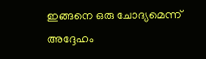ഇങ്ങനെ ഒരു ചോദ്യമെന്ന് അദ്ദേഹം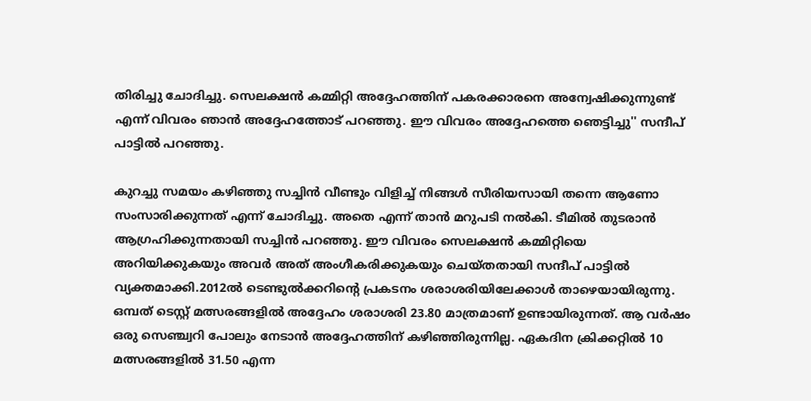തിരിച്ചു ചോദിച്ചു. സെലക്ഷൻ കമ്മിറ്റി അദ്ദേഹത്തിന് പകരക്കാരനെ അന്വേഷിക്കുന്നുണ്ട് എന്ന് വിവരം ഞാൻ അദ്ദേഹത്തോട് പറഞ്ഞു. ഈ വിവരം അദ്ദേഹത്തെ ഞെട്ടിച്ചു'' സന്ദീപ് പാട്ടിൽ പറഞ്ഞു.

കുറച്ചു സമയം കഴിഞ്ഞു സച്ചിൻ വീണ്ടും വിളിച്ച് നിങ്ങൾ സീരിയസായി തന്നെ ആണോ സംസാരിക്കുന്നത് എന്ന് ചോദിച്ചു. അതെ എന്ന് താൻ മറുപടി നൽകി. ടീമിൽ തുടരാൻ ആഗ്രഹിക്കുന്നതായി സച്ചിൻ പറഞ്ഞു. ഈ വിവരം സെലക്ഷൻ കമ്മിറ്റിയെ അറിയിക്കുകയും അവർ അത് അംഗീകരിക്കുകയും ചെയ്തതായി സന്ദീപ് പാട്ടിൽ വ്യക്തമാക്കി.2012ൽ ടെണ്ടുൽക്കറിന്റെ പ്രകടനം ശരാശരിയിലേക്കാൾ താഴെയായിരുന്നു. ഒമ്പത് ടെസ്റ്റ് മത്സരങ്ങളിൽ അദ്ദേഹം ശരാശരി 23.80 മാത്രമാണ് ഉണ്ടായിരുന്നത്. ആ വർഷം ഒരു സെഞ്ച്വറി പോലും നേടാൻ അദ്ദേഹത്തിന് കഴിഞ്ഞിരുന്നില്ല. ഏകദിന ക്രിക്കറ്റിൽ 10 മത്സരങ്ങളിൽ 31.50 എന്ന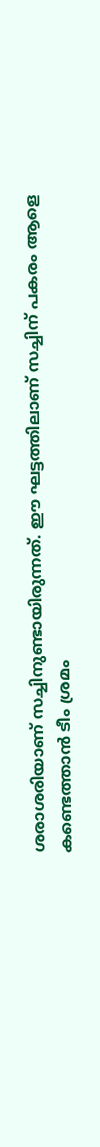ശരാശരിയാണ് സച്ചിനുണ്ടായിരുന്നത്. ഈ ഘട്ടത്തിലാണ് സച്ചിന് പകരം ആളെ കണ്ടെത്താൻ ടീം ശ്രമം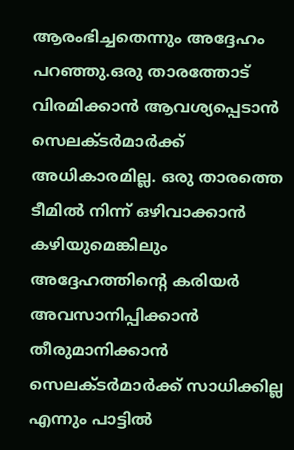ആരംഭിച്ചതെന്നും അദ്ദേഹം പറഞ്ഞു.ഒരു താരത്തോട് വിരമിക്കാൻ ആവശ്യപ്പെടാൻ സെലക്ടർമാർക്ക് അധികാരമില്ല. ഒരു താരത്തെ ടീമിൽ നിന്ന് ഒഴിവാക്കാൻ കഴിയുമെങ്കിലും അദ്ദേഹത്തിന്റെ കരിയർ അവസാനിപ്പിക്കാൻ തീരുമാനിക്കാൻ സെലക്ടർമാർക്ക് സാധിക്കില്ല എന്നും പാട്ടിൽ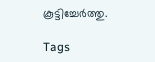കൂട്ടിച്ചേർത്തു.

Tags